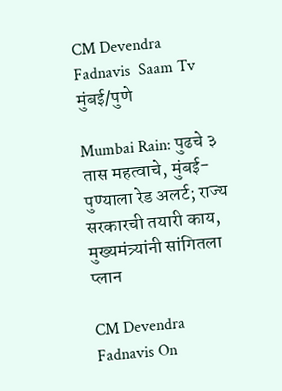CM Devendra Fadnavis  Saam Tv
मुंबई/पुणे

Mumbai Rain: पुढचे ३ तास महत्वाचे, मुंबई- पुण्याला रेड अलर्ट; राज्य सरकारची तयारी काय, मुख्यमंत्र्यांनी सांगितला प्लान

CM Devendra Fadnavis On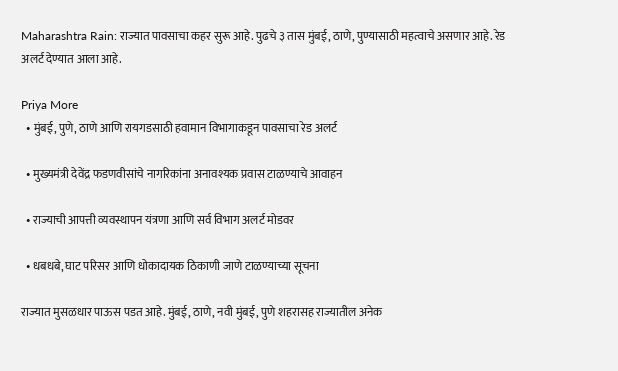Maharashtra Rain: राज्यात पावसाचा कहर सुरू आहे. पुढचे ३ तास मुंबई, ठाणे, पुण्यासाठी महत्वाचे असणार आहे. रेड अलर्ट देण्यात आला आहे.

Priya More
  • मुंबई, पुणे, ठाणे आणि रायगडसाठी हवामान विभागाकडून पावसाचा रेड अलर्ट

  • मुख्यमंत्री देवेंद्र फडणवीसांचे नागरिकांना अनावश्यक प्रवास टाळण्याचे आवाहन

  • राज्याची आपत्ती व्यवस्थापन यंत्रणा आणि सर्व विभाग अलर्ट मोडवर

  • धबधबे, घाट परिसर आणि धोकादायक ठिकाणी जाणे टाळण्याच्या सूचना

राज्यात मुसळधार पाऊस पडत आहे. मुंबई, ठाणे, नवी मुंबई, पुणे शहरासह राज्यातील अनेक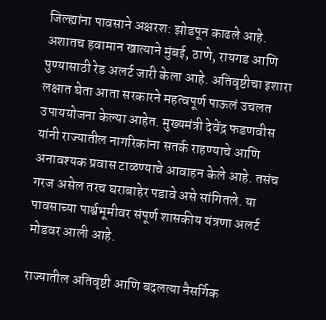जिल्ह्यांना पावसाने अक्षरश: झोडपून काढले आहे. अशातच हवामान खात्याने मुंबई, ठाणे, रायगड आणि पुण्यासाठी रेड अलर्ट जारी केला आहे. अतिवृष्टीचा इशारा लक्षात घेता आता सरकारने महत्वपूर्ण पाऊलं उचलत उपाययोजना केल्या आहेत. मुख्यमंत्री देवेंद्र फडणवीस यांनी राज्यातील नागरिकांना सतर्क राहण्याचे आणि अनावश्यक प्रवास टाळण्याचे आवाहन केले आहे. तसंच गरज असेल तरच घराबाहेर पडावे असे सांगितले. या पावसाच्या पार्श्वभूमीवर संपूर्ण शासकीय यंत्रणा अलर्ट मोडवर आली आहे.

राज्यातील अतिवृष्टी आणि बदलत्या नैसर्गिक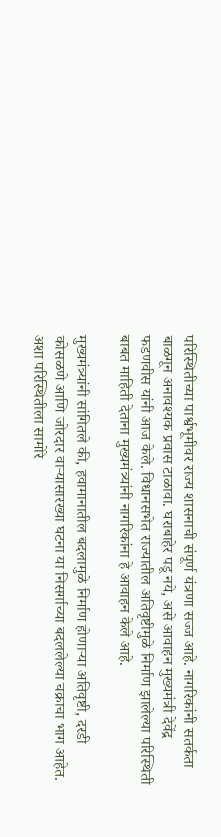परिस्थितीच्या पार्श्वभूमीवर राज्य शासनाची संपूर्ण यंत्रणा सज्ज आहे. नागरिकांनी सतर्कता बाळगून अनावश्यक प्रवास टाळावा. घराबाहेर पडू नये, असे आवाहन मुख्यमंत्री देवेंद्र फडणवीस यांनी आज केले. विधानसभेत राज्यातील अतिवृष्टीमुळे निर्माण झालेल्या परिस्थिती बाबत माहिती देताना मुख्यमंत्र्यांनी नागरिकांना हे आवाहन केले आहे.

मुख्यमंत्र्यांनी सांगितले की, हवामानातील बदलामुळे निर्माण होणाऱ्या अतिवृष्टी, दरडी कोसळणे आणि जोरदार वाऱ्यासारख्या घटना या निसर्गाच्या बदललेल्या चक्राचा भाग आहेत. अशा परिस्थितीला सामोरे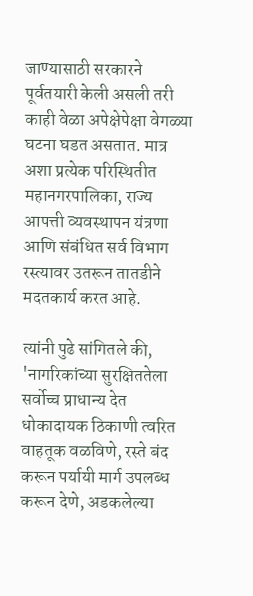जाण्यासाठी सरकारने पूर्वतयारी केली असली तरी काही वेळा अपेक्षेपेक्षा वेगळ्या घटना घडत असतात. मात्र अशा प्रत्येक परिस्थितीत महानगरपालिका, राज्य आपत्ती व्यवस्थापन यंत्रणा आणि संबंधित सर्व विभाग रस्त्यावर उतरून तातडीने मदतकार्य करत आहे.

त्यांनी पुढे सांगितले की, 'नागरिकांच्या सुरक्षिततेला सर्वोच्च प्राधान्य देत धोकादायक ठिकाणी त्वरित वाहतूक वळविणे, रस्ते बंद करून पर्यायी मार्ग उपलब्ध करून देणे, अडकलेल्या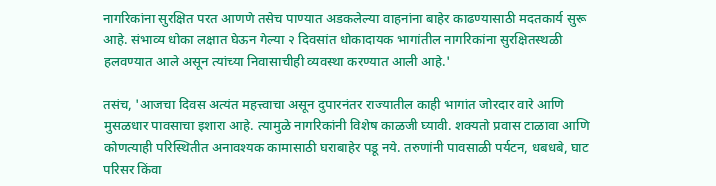नागरिकांना सुरक्षित परत आणणे तसेच पाण्यात अडकलेल्या वाहनांना बाहेर काढण्यासाठी मदतकार्य सुरू आहे. संभाव्य धोका लक्षात घेऊन गेल्या २ दिवसांत धोकादायक भागांतील नागरिकांना सुरक्षितस्थळी हलवण्यात आले असून त्यांच्या निवासाचीही व्यवस्था करण्यात आली आहे.'

तसंच, 'आजचा दिवस अत्यंत महत्त्वाचा असून दुपारनंतर राज्यातील काही भागांत जोरदार वारे आणि मुसळधार पावसाचा इशारा आहे. त्यामुळे नागरिकांनी विशेष काळजी घ्यावी. शक्यतो प्रवास टाळावा आणि कोणत्याही परिस्थितीत अनावश्यक कामासाठी घराबाहेर पडू नये. तरुणांनी पावसाळी पर्यटन, धबधबे, घाट परिसर किंवा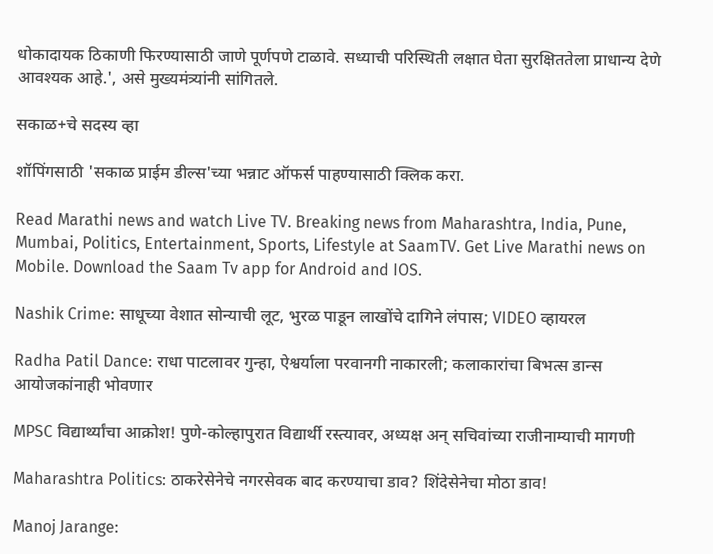धोकादायक ठिकाणी फिरण्यासाठी जाणे पूर्णपणे टाळावे. सध्याची परिस्थिती लक्षात घेता सुरक्षिततेला प्राधान्य देणे आवश्यक आहे.', असे मुख्यमंत्र्यांनी सांगितले.

सकाळ+चे सदस्य व्हा

शॉपिंगसाठी 'सकाळ प्राईम डील्स'च्या भन्नाट ऑफर्स पाहण्यासाठी क्लिक करा.

Read Marathi news and watch Live TV. Breaking news from Maharashtra, India, Pune, Mumbai, Politics, Entertainment, Sports, Lifestyle at SaamTV. Get Live Marathi news on Mobile. Download the Saam Tv app for Android and IOS.

Nashik Crime: साधूच्या वेशात सोन्याची लूट, भुरळ पाडून लाखोंचे दागिने लंपास; VIDEO व्हायरल

Radha Patil Dance: राधा पाटलावर गुन्हा, ऐश्वर्याला परवानगी नाकारली; कलाकारांचा बिभत्स डान्स आयोजकांनाही भोवणार

MPSC विद्यार्थ्यांचा आक्रोश! पुणे-कोल्हापुरात विद्यार्थी रस्त्यावर, अध्यक्ष अन् सचिवांच्या राजीनाम्याची मागणी

Maharashtra Politics: ठाकरेसेनेचे नगरसेवक बाद करण्याचा डाव? शिंदेसेनेचा मोठा डाव!

Manoj Jarange: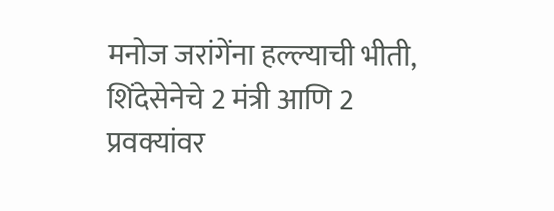मनोज जरांगेंना हल्ल्याची भीती, शिंदेसेनेचे 2 मंत्री आणि 2 प्रवक्यांवर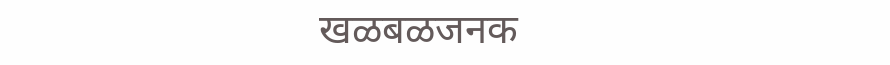खळबळजनक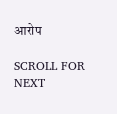आरोप

SCROLL FOR NEXT